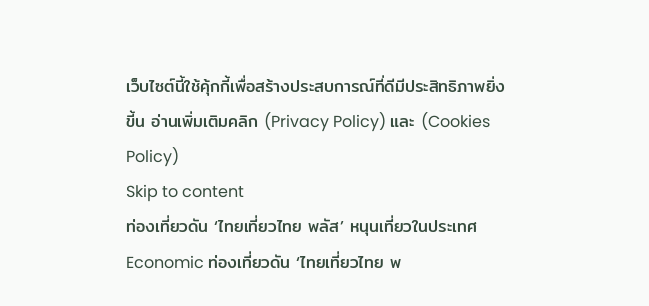เว็บไซต์นี้ใช้คุ้กกี้เพื่อสร้างประสบการณ์ที่ดีมีประสิทธิภาพยิ่งขี้น อ่านเพิ่มเติมคลิก (Privacy Policy) และ (Cookies Policy)
Skip to content
ท่องเที่ยวดัน ‘ไทยเที่ยวไทย พลัส’ หนุนเที่ยวในประเทศ
Economic ท่องเที่ยวดัน ‘ไทยเที่ยวไทย พ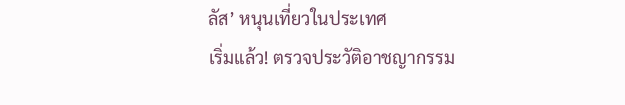ลัส’ หนุนเที่ยวในประเทศ
เริ่มแล้ว! ตรวจประวัติอาชญากรรม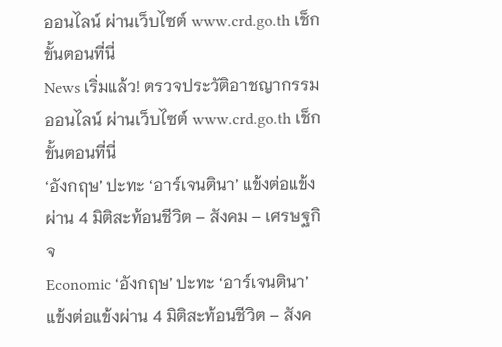ออนไลน์ ผ่านเว็บไซต์ www.crd.go.th เช็กขั้นตอนที่นี่
News เริ่มแล้ว! ตรวจประวัติอาชญากรรมออนไลน์ ผ่านเว็บไซต์ www.crd.go.th เช็กขั้นตอนที่นี่
‘อังกฤษ’ ปะทะ ‘อาร์เจนตินา’ แข้งต่อแข้งผ่าน 4 มิติสะท้อนชีวิต – สังคม – เศรษฐกิจ
Economic ‘อังกฤษ’ ปะทะ ‘อาร์เจนตินา’ แข้งต่อแข้งผ่าน 4 มิติสะท้อนชีวิต – สังค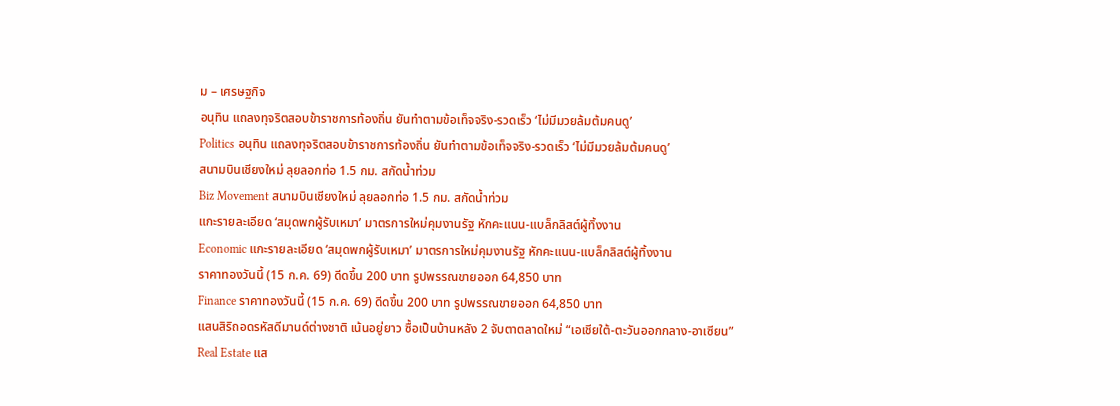ม – เศรษฐกิจ
อนุทิน แถลงทุจริตสอบข้าราชการท้องถิ่น ยันทำตามข้อเท็จจริง-รวดเร็ว ‘ไม่มีมวยล้มต้มคนดู’
Politics อนุทิน แถลงทุจริตสอบข้าราชการท้องถิ่น ยันทำตามข้อเท็จจริง-รวดเร็ว ‘ไม่มีมวยล้มต้มคนดู’
สนามบินเชียงใหม่ ลุยลอกท่อ 1.5 กม. สกัดน้ำท่วม
Biz Movement สนามบินเชียงใหม่ ลุยลอกท่อ 1.5 กม. สกัดน้ำท่วม
แกะรายละเอียด ‘สมุดพกผู้รับเหมา’ มาตรการใหม่คุมงานรัฐ หักคะแนน-แบล็กลิสต์ผู้ทิ้งงาน
Economic แกะรายละเอียด ‘สมุดพกผู้รับเหมา’ มาตรการใหม่คุมงานรัฐ หักคะแนน-แบล็กลิสต์ผู้ทิ้งงาน
ราคาทองวันนี้ (15 ก.ค. 69) ดีดขึ้น 200 บาท รูปพรรณขายออก 64,850 บาท
Finance ราคาทองวันนี้ (15 ก.ค. 69) ดีดขึ้น 200 บาท รูปพรรณขายออก 64,850 บาท
แสนสิริถอดรหัสดีมานด์ต่างชาติ เน้นอยู่ยาว ซื้อเป็นบ้านหลัง 2 จับตาตลาดใหม่ “เอเชียใต้-ตะวันออกกลาง-อาเซียน”
Real Estate แส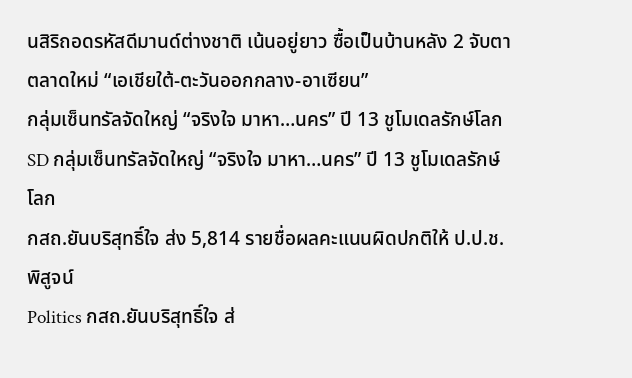นสิริถอดรหัสดีมานด์ต่างชาติ เน้นอยู่ยาว ซื้อเป็นบ้านหลัง 2 จับตาตลาดใหม่ “เอเชียใต้-ตะวันออกกลาง-อาเซียน”
กลุ่มเซ็นทรัลจัดใหญ่ “จริงใจ มาหา…นคร” ปี 13 ชูโมเดลรักษ์โลก
SD กลุ่มเซ็นทรัลจัดใหญ่ “จริงใจ มาหา…นคร” ปี 13 ชูโมเดลรักษ์โลก
กสถ.ยันบริสุทธิ์ใจ ส่ง 5,814 รายชื่อผลคะแนนผิดปกติให้ ป.ป.ช.พิสูจน์
Politics กสถ.ยันบริสุทธิ์ใจ ส่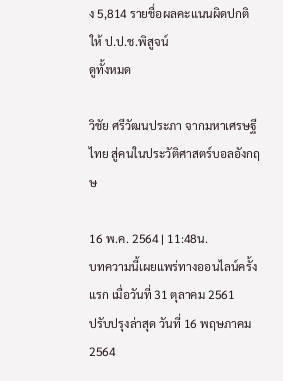ง 5,814 รายชื่อผลคะแนนผิดปกติให้ ป.ป.ช.พิสูจน์
ดูทั้งหมด

วิชัย ศรีวัฒนประภา จากมหาเศรษฐีไทย สู่คนในประวัติศาสตร์บอลอังกฤษ

16 พ.ค. 2564 | 11:48น.
บทความนี้เผยแพร่ทางออนไลน์ครั้งแรก เมื่อวันที่ 31 ตุลาคม 2561
ปรับปรุงล่าสุด วันที่ 16 พฤษภาคม 2564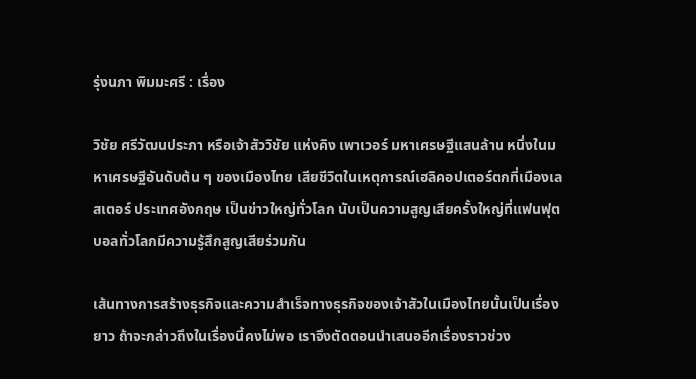รุ่งนภา พิมมะศรี : เรื่อง

วิชัย ศรีวัฒนประภา หรือเจ้าสัววิชัย แห่งคิง เพาเวอร์ มหาเศรษฐีแสนล้าน หนึ่งในมหาเศรษฐีอันดับต้น ๆ ของเมืองไทย เสียชีวิตในเหตุการณ์เฮลิคอปเตอร์ตกที่เมืองเลสเตอร์ ประเทศอังกฤษ เป็นข่าวใหญ่ทั่วโลก นับเป็นความสูญเสียครั้งใหญ่ที่แฟนฟุตบอลทั่วโลกมีความรู้สึกสูญเสียร่วมกัน

เส้นทางการสร้างธุรกิจและความสำเร็จทางธุรกิจของเจ้าสัวในเมืองไทยนั้นเป็นเรื่องยาว ถ้าจะกล่าวถึงในเรื่องนี้คงไม่พอ เราจึงตัดตอนนำเสนออีกเรื่องราวช่วง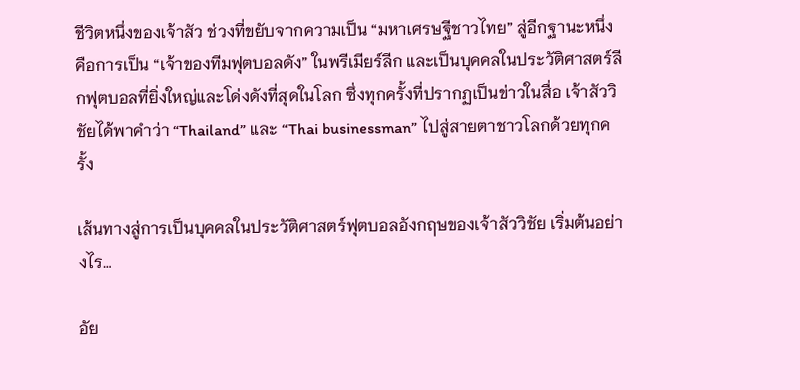ชีวิตหนึ่งของเจ้าสัว ช่วงที่ขยับจากความเป็น “มหาเศรษฐีชาวไทย” สู่อีกฐานะหนึ่งคือการเป็น “เจ้าของทีมฟุตบอลดัง” ในพรีเมียร์ลีก และเป็นบุคคลในประวัติศาสตร์ลีกฟุตบอลที่ยิ่งใหญ่และโด่งดังที่สุดในโลก ซึ่งทุกครั้งที่ปรากฏเป็นข่าวในสื่อ เจ้าสัววิชัยได้พาคำว่า “Thailand” และ “Thai businessman” ไปสู่สายตาชาวโลกด้วยทุกครั้ง

เส้นทางสู่การเป็นบุคคลในประวัติศาสตร์ฟุตบอลอังกฤษของเจ้าสัววิชัย เริ่มต้นอย่างไร…

อัย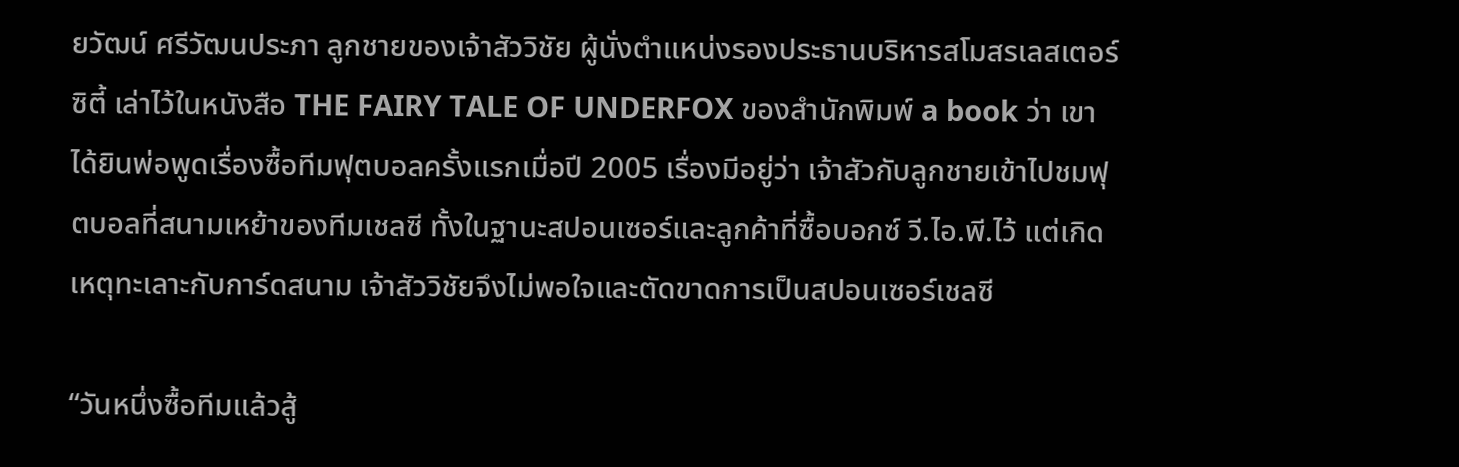ยวัฒน์ ศรีวัฒนประภา ลูกชายของเจ้าสัววิชัย ผู้นั่งตำแหน่งรองประธานบริหารสโมสรเลสเตอร์ ซิตี้ เล่าไว้ในหนังสือ THE FAIRY TALE OF UNDERFOX ของสำนักพิมพ์ a book ว่า เขาได้ยินพ่อพูดเรื่องซื้อทีมฟุตบอลครั้งแรกเมื่อปี 2005 เรื่องมีอยู่ว่า เจ้าสัวกับลูกชายเข้าไปชมฟุตบอลที่สนามเหย้าของทีมเชลซี ทั้งในฐานะสปอนเซอร์และลูกค้าที่ซื้อบอกซ์ วี.ไอ.พี.ไว้ แต่เกิดเหตุทะเลาะกับการ์ดสนาม เจ้าสัววิชัยจึงไม่พอใจและตัดขาดการเป็นสปอนเซอร์เชลซี

“วันหนึ่งซื้อทีมแล้วสู้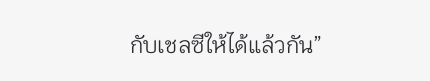กับเชลซีให้ได้แล้วกัน”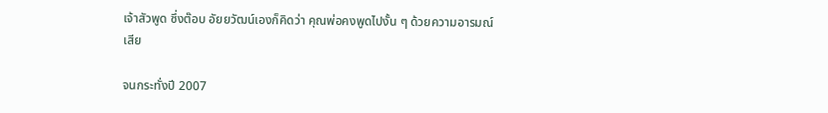เจ้าสัวพูด ซึ่งต๊อบ อัยยวัฒน์เองก็คิดว่า คุณพ่อคงพูดไปงั้น ๆ ด้วยความอารมณ์เสีย

จนกระทั่งปี 2007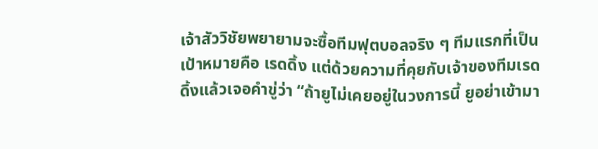เจ้าสัววิชัยพยายามจะซื้อทีมฟุตบอลจริง ๆ ทีมแรกที่เป็นเป้าหมายคือ เรดดิ้ง แต่ด้วยความที่คุยกับเจ้าของทีมเรดดิ้งแล้วเจอคำขู่ว่า “ถ้ายูไม่เคยอยู่ในวงการนี้ ยูอย่าเข้ามา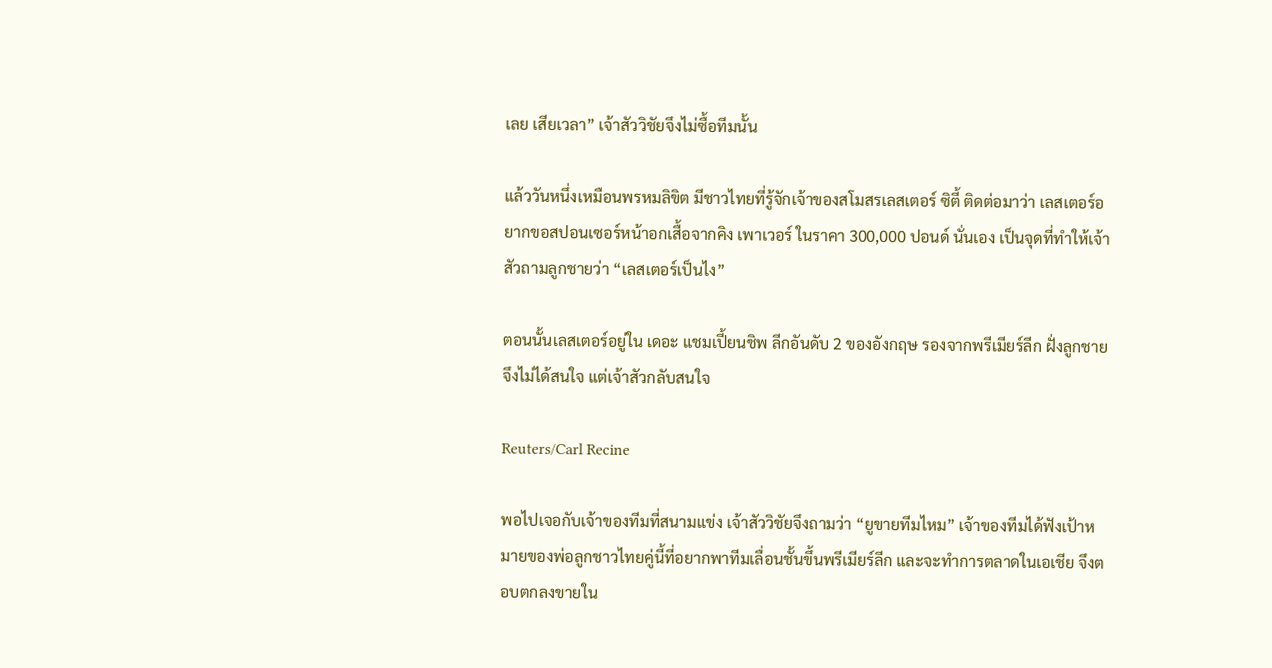เลย เสียเวลา” เจ้าสัววิชัยจึงไม่ซื้อทีมนั้น

แล้ววันหนึ่งเหมือนพรหมลิขิต มีชาวไทยที่รู้จักเจ้าของสโมสรเลสเตอร์ ซิตี้ ติดต่อมาว่า เลสเตอร์อยากขอสปอนเซอร์หน้าอกเสื้อจากคิง เพาเวอร์ ในราคา 300,000 ปอนด์ นั่นเอง เป็นจุดที่ทำให้เจ้าสัวถามลูกชายว่า “เลสเตอร์เป็นไง”

ตอนนั้นเลสเตอร์อยู่ใน เดอะ แชมเปี้ยนชิพ ลีกอันดับ 2 ของอังกฤษ รองจากพรีเมียร์ลีก ฝั่งลูกชายจึงไม่ได้สนใจ แต่เจ้าสัวกลับสนใจ

Reuters/Carl Recine

พอไปเจอกับเจ้าของทีมที่สนามแข่ง เจ้าสัววิชัยจึงถามว่า “ยูขายทีมไหม” เจ้าของทีมได้ฟังเป้าหมายของพ่อลูกชาวไทยคู่นี้ที่อยากพาทีมเลื่อนชั้นขึ้นพรีเมียร์ลีก และจะทำการตลาดในเอเชีย จึงตอบตกลงขายใน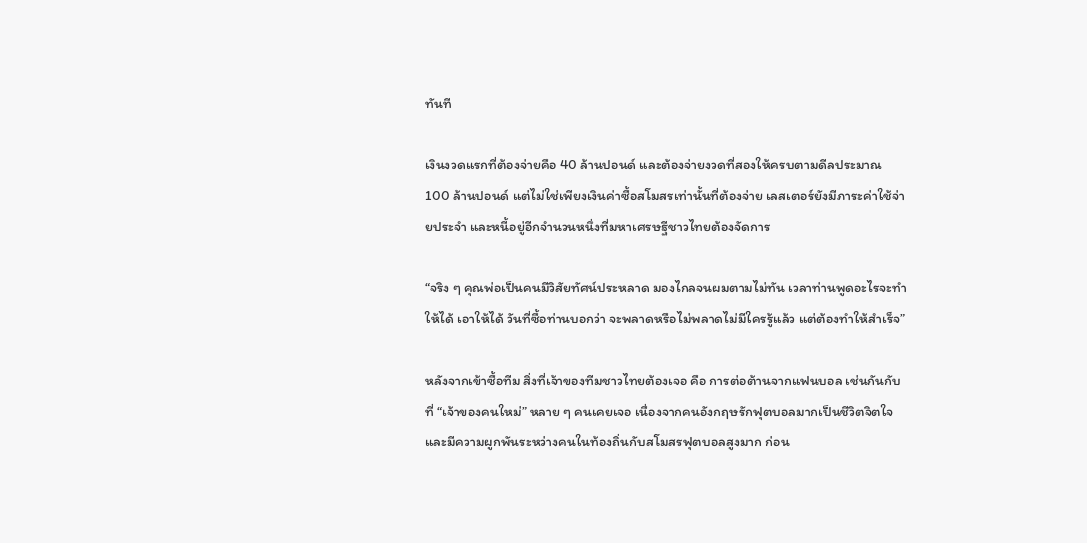ทันที

เงินงวดแรกที่ต้องจ่ายคือ 40 ล้านปอนด์ และต้องจ่ายงวดที่สองให้ครบตามดีลประมาณ 100 ล้านปอนด์ แต่ไม่ใช่เพียงเงินค่าซื้อสโมสรเท่านั้นที่ต้องจ่าย เลสเตอร์ยังมีภาระค่าใช้จ่ายประจำ และหนี้อยู่อีกจำนวนหนึ่งที่มหาเศรษฐีชาวไทยต้องจัดการ

“จริง ๆ คุณพ่อเป็นคนมีวิสัยทัศน์ประหลาด มองไกลจนผมตามไม่ทัน เวลาท่านพูดอะไรจะทำให้ได้ เอาให้ได้ วันที่ซื้อท่านบอกว่า จะพลาดหรือไม่พลาดไม่มีใครรู้แล้ว แต่ต้องทำให้สำเร็จ”

หลังจากเข้าซื้อทีม สิ่งที่เจ้าของทีมชาวไทยต้องเจอ คือ การต่อต้านจากแฟนบอล เช่นกันกับที่ “เจ้าของคนใหม่” หลาย ๆ คนเคยเจอ เนื่องจากคนอังกฤษรักฟุตบอลมากเป็นชีวิตจิตใจ และมีความผูกพันระหว่างคนในท้องถิ่นกับสโมสรฟุตบอลสูงมาก ก่อน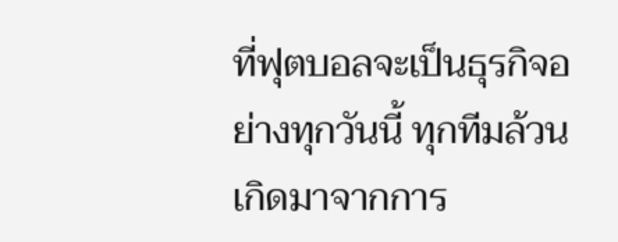ที่ฟุตบอลจะเป็นธุรกิจอย่างทุกวันนี้ ทุกทีมล้วนเกิดมาจากการ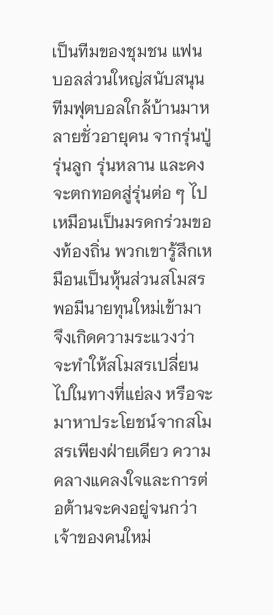เป็นทีมของชุมชน แฟนบอลส่วนใหญ่สนับสนุนทีมฟุตบอลใกล้บ้านมาหลายชั่วอายุคน จากรุ่นปู่ รุ่นลูก รุ่นหลาน และคงจะตกทอดสู่รุ่นต่อ ๆ ไป เหมือนเป็นมรดกร่วมของท้องถิ่น พวกเขารู้สึกเหมือนเป็นหุ้นส่วนสโมสร พอมีนายทุนใหม่เข้ามา จึงเกิดความระแวงว่าจะทำให้สโมสรเปลี่ยนไปในทางที่แย่ลง หรือจะมาหาประโยชน์จากสโมสรเพียงฝ่ายเดียว ความคลางแคลงใจและการต่อต้านจะคงอยู่จนกว่าเจ้าของคนใหม่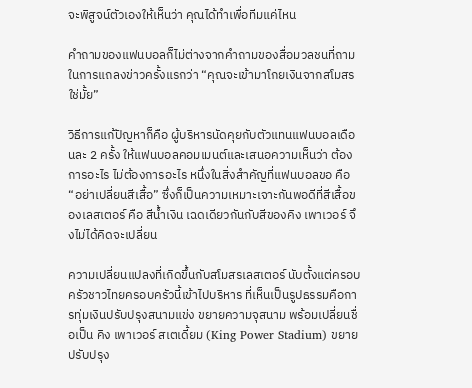จะพิสูจน์ตัวเองให้เห็นว่า คุณได้ทำเพื่อทีมแค่ไหน

คำถามของแฟนบอลก็ไม่ต่างจากคำถามของสื่อมวลชนที่ถามในการแถลงข่าวครั้งแรกว่า “คุณจะเข้ามาโกยเงินจากสโมสรใช่มั้ย”

วิธีการแก้ปัญหาก็คือ ผู้บริหารนัดคุยกับตัวแทนแฟนบอลเดือนละ 2 ครั้ง ให้แฟนบอลคอมเมนต์และเสนอความเห็นว่า ต้องการอะไร ไม่ต้องการอะไร หนึ่งในสิ่งสำคัญที่แฟนบอลขอ คือ “อย่าเปลี่ยนสีเสื้อ” ซึ่งก็เป็นความเหมาะเจาะกันพอดีที่สีเสื้อของเลสเตอร์ คือ สีน้ำเงิน เฉดเดียวกันกับสีของคิง เพาเวอร์ จึงไม่ได้คิดจะเปลี่ยน

ความเปลี่ยนแปลงที่เกิดขึ้นกับสโมสรเลสเตอร์ นับตั้งแต่ครอบครัวชาวไทยครอบครัวนี้เข้าไปบริหาร ที่เห็นเป็นรูปธรรมคือการทุ่มเงินปรับปรุงสนามแข่ง ขยายความจุสนาม พร้อมเปลี่ยนชื่อเป็น คิง เพาเวอร์ สเตเดี้ยม (King Power Stadium) ขยายปรับปรุง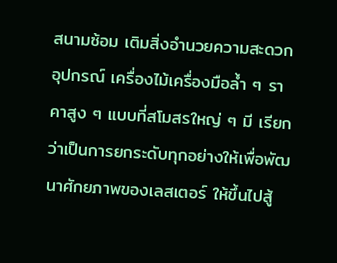สนามซ้อม เติมสิ่งอำนวยความสะดวก อุปกรณ์ เครื่องไม้เครื่องมือล้ำ ๆ ราคาสูง ๆ แบบที่สโมสรใหญ่ ๆ มี เรียกว่าเป็นการยกระดับทุกอย่างให้เพื่อพัฒนาศักยภาพของเลสเตอร์ ให้ขึ้นไปสู้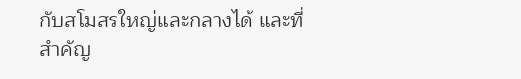กับสโมสรใหญ่และกลางได้ และที่สำคัญ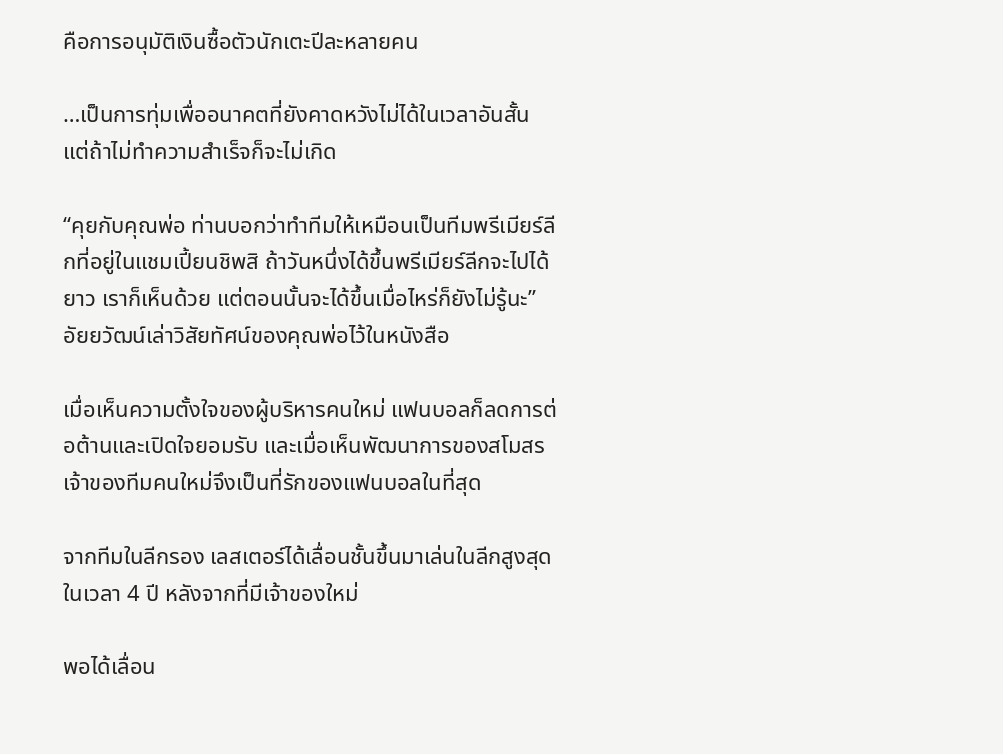คือการอนุมัติเงินซื้อตัวนักเตะปีละหลายคน

…เป็นการทุ่มเพื่ออนาคตที่ยังคาดหวังไม่ได้ในเวลาอันสั้น แต่ถ้าไม่ทำความสำเร็จก็จะไม่เกิด

“คุยกับคุณพ่อ ท่านบอกว่าทำทีมให้เหมือนเป็นทีมพรีเมียร์ลีกที่อยู่ในแชมเปี้ยนชิพสิ ถ้าวันหนึ่งได้ขึ้นพรีเมียร์ลีกจะไปได้ยาว เราก็เห็นด้วย แต่ตอนนั้นจะได้ขึ้นเมื่อไหร่ก็ยังไม่รู้นะ” อัยยวัฒน์เล่าวิสัยทัศน์ของคุณพ่อไว้ในหนังสือ

เมื่อเห็นความตั้งใจของผู้บริหารคนใหม่ แฟนบอลก็ลดการต่อต้านและเปิดใจยอมรับ และเมื่อเห็นพัฒนาการของสโมสร เจ้าของทีมคนใหม่จึงเป็นที่รักของแฟนบอลในที่สุด

จากทีมในลีกรอง เลสเตอร์ได้เลื่อนชั้นขึ้นมาเล่นในลีกสูงสุดในเวลา 4 ปี หลังจากที่มีเจ้าของใหม่

พอได้เลื่อน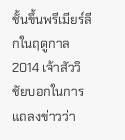ชั้นขึ้นพรีเมียร์ลีกในฤดูกาล 2014 เจ้าสัววิชัยบอกในการแถลงข่าวว่า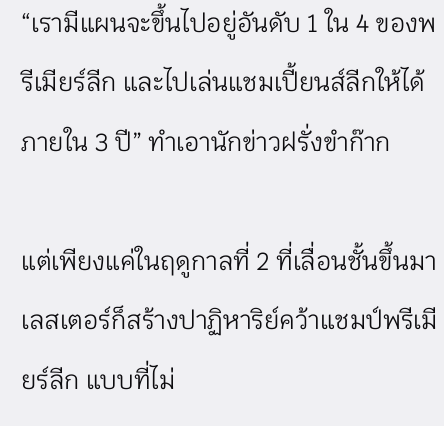“เรามีแผนจะขึ้นไปอยู่อันดับ 1 ใน 4 ของพรีเมียร์ลีก และไปเล่นแชมเปี้ยนส์ลีกให้ได้ภายใน 3 ปี” ทำเอานักข่าวฝรั่งขำก๊าก

แต่เพียงแค่ในฤดูกาลที่ 2 ที่เลื่อนชั้นขึ้นมา เลสเตอร์ก็สร้างปาฏิหาริย์คว้าแชมป์พรีเมียร์ลีก แบบที่ไม่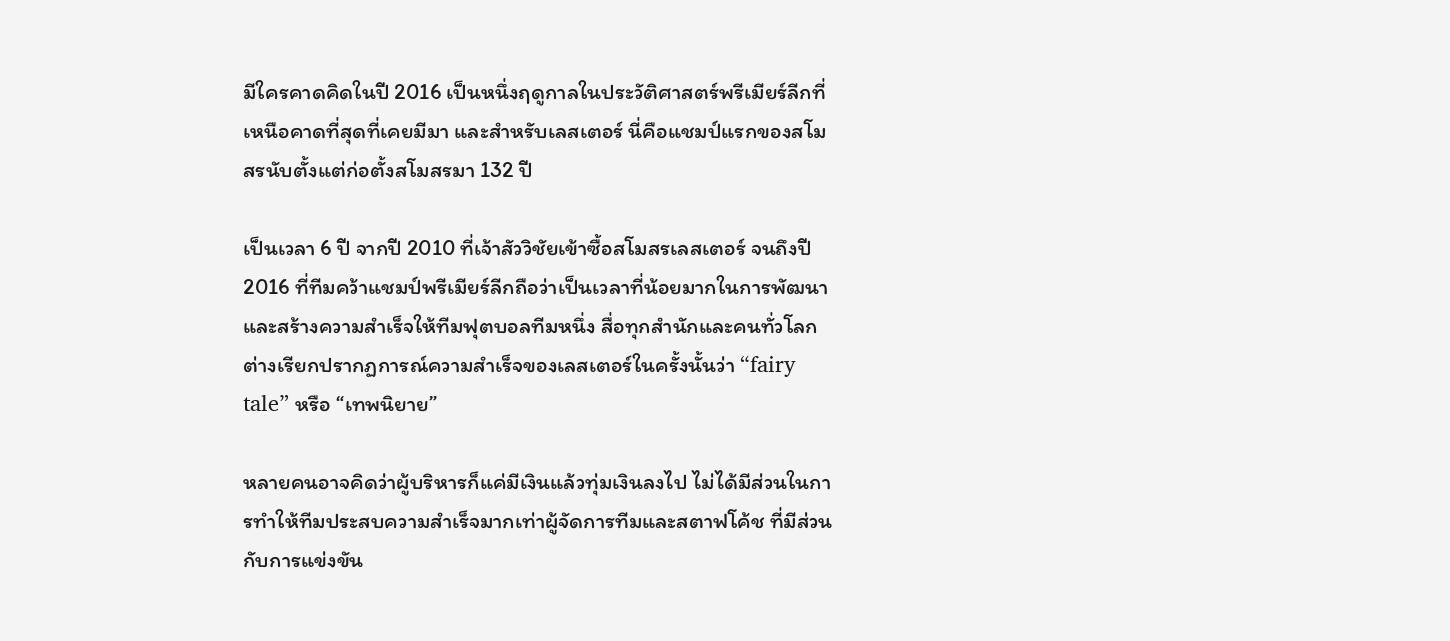มีใครคาดคิดในปี 2016 เป็นหนึ่งฤดูกาลในประวัติศาสตร์พรีเมียร์ลีกที่เหนือคาดที่สุดที่เคยมีมา และสำหรับเลสเตอร์ นี่คือแชมป์แรกของสโมสรนับตั้งแต่ก่อตั้งสโมสรมา 132 ปี

เป็นเวลา 6 ปี จากปี 2010 ที่เจ้าสัววิชัยเข้าซื้อสโมสรเลสเตอร์ จนถึงปี 2016 ที่ทีมคว้าแชมป์พรีเมียร์ลีกถือว่าเป็นเวลาที่น้อยมากในการพัฒนาและสร้างความสำเร็จให้ทีมฟุตบอลทีมหนึ่ง สื่อทุกสำนักและคนทั่วโลกต่างเรียกปรากฏการณ์ความสำเร็จของเลสเตอร์ในครั้งนั้นว่า “fairy tale” หรือ “เทพนิยาย”

หลายคนอาจคิดว่าผู้บริหารก็แค่มีเงินแล้วทุ่มเงินลงไป ไม่ได้มีส่วนในการทำให้ทีมประสบความสำเร็จมากเท่าผู้จัดการทีมและสตาฟโค้ช ที่มีส่วนกับการแข่งขัน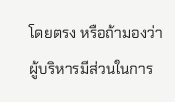โดยตรง หรือถ้ามองว่าผู้บริหารมีส่วนในการ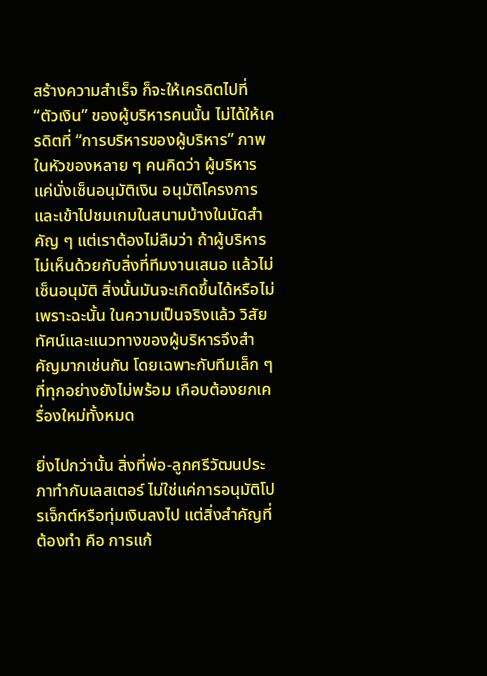สร้างความสำเร็จ ก็จะให้เครดิตไปที่ “ตัวเงิน” ของผู้บริหารคนนั้น ไม่ได้ให้เครดิตที่ “การบริหารของผู้บริหาร” ภาพในหัวของหลาย ๆ คนคิดว่า ผู้บริหารแค่นั่งเซ็นอนุมัติเงิน อนุมัติโครงการ และเข้าไปชมเกมในสนามบ้างในนัดสำคัญ ๆ แต่เราต้องไม่ลืมว่า ถ้าผู้บริหารไม่เห็นด้วยกับสิ่งที่ทีมงานเสนอ แล้วไม่เซ็นอนุมัติ สิ่งนั้นมันจะเกิดขึ้นได้หรือไม่ เพราะฉะนั้น ในความเป็นจริงแล้ว วิสัยทัศน์และแนวทางของผู้บริหารจึงสำคัญมากเช่นกัน โดยเฉพาะกับทีมเล็ก ๆ ที่ทุกอย่างยังไม่พร้อม เกือบต้องยกเครื่องใหม่ทั้งหมด

ยิ่งไปกว่านั้น สิ่งที่พ่อ-ลูกศรีวัฒนประภาทำกับเลสเตอร์ ไม่ใช่แค่การอนุมัติโปรเจ็กต์หรือทุ่มเงินลงไป แต่สิ่งสำคัญที่ต้องทำ คือ การแก้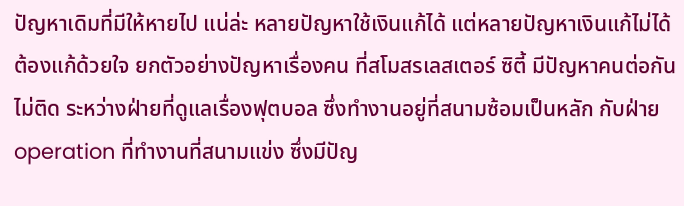ปัญหาเดิมที่มีให้หายไป แน่ล่ะ หลายปัญหาใช้เงินแก้ได้ แต่หลายปัญหาเงินแก้ไม่ได้ ต้องแก้ด้วยใจ ยกตัวอย่างปัญหาเรื่องคน ที่สโมสรเลสเตอร์ ซิตี้ มีปัญหาคนต่อกันไม่ติด ระหว่างฝ่ายที่ดูแลเรื่องฟุตบอล ซึ่งทำงานอยู่ที่สนามซ้อมเป็นหลัก กับฝ่าย operation ที่ทำงานที่สนามแข่ง ซึ่งมีปัญ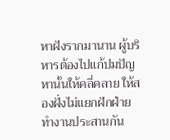หาฝังรากมานาน ผู้บริหารต้องไปแก้ปมปัญหานั้นให้คลี่คลาย ให้สองฝั่งไม่แยกฝักฝ่าย ทำงานประสานกัน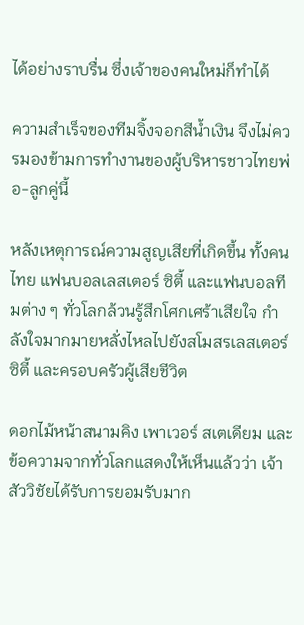ได้อย่างราบรื่น ซึ่งเจ้าของคนใหม่ก็ทำได้

ความสำเร็จของทีมจิ้งจอกสีน้ำเงิน จึงไม่ควรมองข้ามการทำงานของผู้บริหารชาวไทยพ่อ-ลูกคู่นี้

หลังเหตุการณ์ความสูญเสียที่เกิดขึ้น ทั้งคนไทย แฟนบอลเลสเตอร์ ซิตี้ และแฟนบอลทีมต่าง ๆ ทั่วโลกล้วนรู้สึกโศกเศร้าเสียใจ กำลังใจมากมายหลั่งไหลไปยังสโมสรเลสเตอร์ ซิตี้ และครอบครัวผู้เสียชีวิต

ดอกไม้หน้าสนามคิง เพาเวอร์ สเตเดียม และข้อความจากทั่วโลกแสดงให้เห็นแล้วว่า เจ้าสัววิชัยได้รับการยอมรับมาก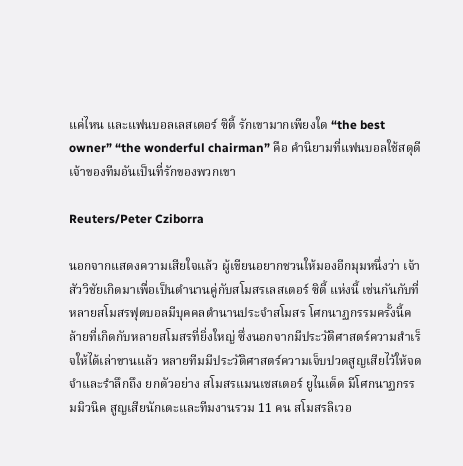แค่ไหน และแฟนบอลเลสเตอร์ ซิตี้ รักเขามากเพียงใด “the best owner” “the wonderful chairman” คือ คำนิยามที่แฟนบอลใช้สดุดีเจ้าของทีมอันเป็นที่รักของพวกเขา

Reuters/Peter Cziborra

นอกจากแสดงความเสียใจแล้ว ผู้เขียนอยากชวนให้มองอีกมุมหนึ่งว่า เจ้าสัววิชัยเกิดมาเพื่อเป็นตำนานคู่กับสโมสรเลสเตอร์ ซิตี้ แห่งนี้ เช่นกันกับที่หลายสโมสรฟุตบอลมีบุคคลตำนานประจำสโมสร โศกนาฏกรรมครั้งนี้คล้ายที่เกิดกับหลายสโมสรที่ยิ่งใหญ่ ซึ่งนอกจากมีประวัติศาสตร์ความสำเร็จให้ได้เล่าขานแล้ว หลายทีมมีประวัติศาสตร์ความเจ็บปวดสูญเสียไว้ให้จดจำและรำลึกถึง ยกตัวอย่าง สโมสรแมนเชสเตอร์ ยูไนเต็ด มีโศกนาฏกรรมมิวนิค สูญเสียนักเตะและทีมงานรวม 11 คน สโมสรลิเวอ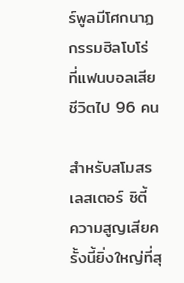ร์พูลมีโศกนาฏกรรมฮิลโบโร่ ที่แฟนบอลเสียชีวิตไป 96 คน

สำหรับสโมสรเลสเตอร์ ซิตี้ ความสูญเสียครั้งนี้ยิ่งใหญ่ที่สุ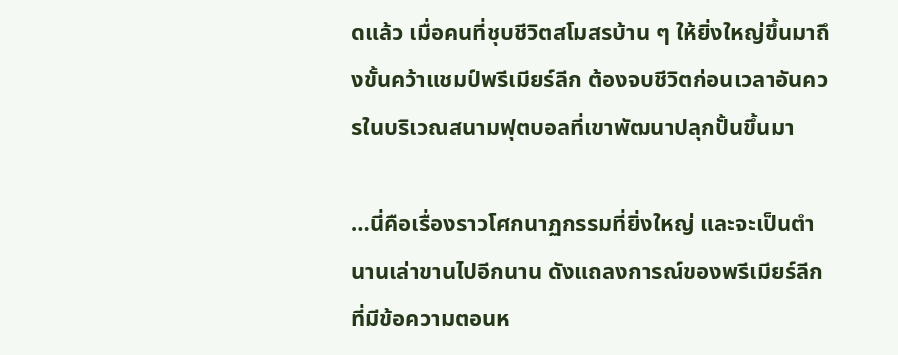ดแล้ว เมื่อคนที่ชุบชีวิตสโมสรบ้าน ๆ ให้ยิ่งใหญ่ขึ้นมาถึงขั้นคว้าแชมป์พรีเมียร์ลีก ต้องจบชีวิตก่อนเวลาอันควรในบริเวณสนามฟุตบอลที่เขาพัฒนาปลุกปั้นขึ้นมา

…นี่คือเรื่องราวโศกนาฏกรรมที่ยิ่งใหญ่ และจะเป็นตำนานเล่าขานไปอีกนาน ดังแถลงการณ์ของพรีเมียร์ลีกที่มีข้อความตอนห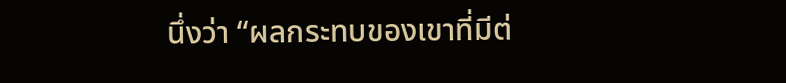นึ่งว่า “ผลกระทบของเขาที่มีต่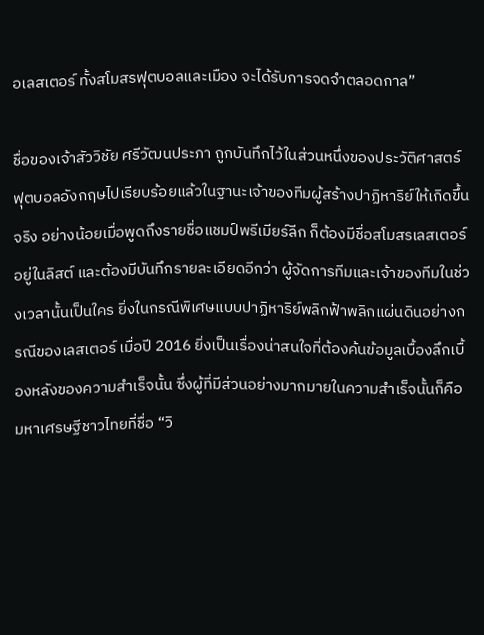อเลสเตอร์ ทั้งสโมสรฟุตบอลและเมือง จะได้รับการจดจำตลอดกาล”

ชื่อของเจ้าสัววิชัย ศรีวัฒนประภา ถูกบันทึกไว้ในส่วนหนึ่งของประวัติศาสตร์ฟุตบอลอังกฤษไปเรียบร้อยแล้วในฐานะเจ้าของทีมผู้สร้างปาฏิหาริย์ให้เกิดขึ้นจริง อย่างน้อยเมื่อพูดถึงรายชื่อแชมป์พรีเมียร์ลีก ก็ต้องมีชื่อสโมสรเลสเตอร์อยู่ในลิสต์ และต้องมีบันทึกรายละเอียดอีกว่า ผู้จัดการทีมและเจ้าของทีมในช่วงเวลานั้นเป็นใคร ยิ่งในกรณีพิเศษแบบปาฏิหาริย์พลิกฟ้าพลิกแผ่นดินอย่างกรณีของเลสเตอร์ เมื่อปี 2016 ยิ่งเป็นเรื่องน่าสนใจที่ต้องค้นข้อมูลเบื้องลึกเบื้องหลังของความสำเร็จนั้น ซึ่งผู้ที่มีส่วนอย่างมากมายในความสำเร็จนั้นก็คือ มหาเศรษฐีชาวไทยที่ชื่อ “วิ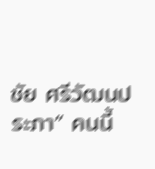ชัย ศรีวัฒนประภา” คนนี้